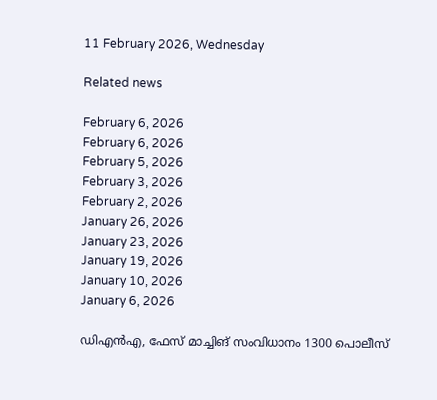11 February 2026, Wednesday

Related news

February 6, 2026
February 6, 2026
February 5, 2026
February 3, 2026
February 2, 2026
January 26, 2026
January 23, 2026
January 19, 2026
January 10, 2026
January 6, 2026

ഡിഎന്‍എ, ഫേസ് മാച്ചിങ് സംവിധാനം 1300 പൊലീസ്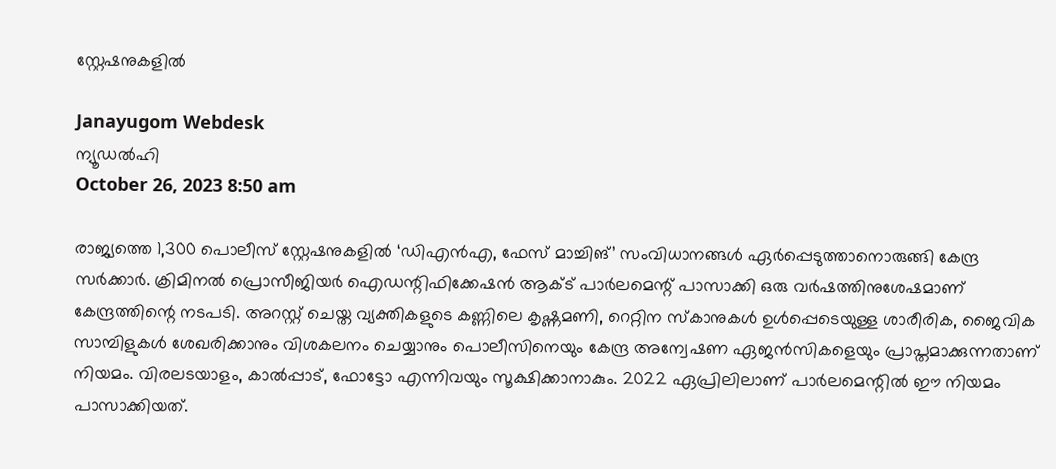സ്റ്റേഷനുകളില്‍

Janayugom Webdesk
ന്യൂഡല്‍ഹി
October 26, 2023 8:50 am

രാജ്യത്തെ 1,300 പൊലീസ് സ്റ്റേഷനുകളില്‍ ‘ഡിഎന്‍എ, ഫേസ് മാച്ചിങ്’ സംവിധാനങ്ങള്‍ ഏര്‍പ്പെടുത്താനൊരുങ്ങി കേന്ദ്ര സര്‍ക്കാര്‍. ക്രിമിനല്‍ പ്രൊസീജിയര്‍ ഐഡന്റിഫിക്കേഷന്‍ ആക്ട് പാര്‍ലമെന്റ് പാസാക്കി ഒരു വര്‍ഷത്തിനുശേഷമാണ് കേന്ദ്രത്തിന്റെ നടപടി. അറസ്റ്റ് ചെയ്ത വ്യക്തികളുടെ കണ്ണിലെ കൃഷ്ണമണി, റെറ്റിന സ്കാനുകള്‍ ഉള്‍പ്പെടെയുള്ള ശാരീരിക, ജൈവിക സാമ്പിളുകള്‍ ശേഖരിക്കാനും വിശകലനം ചെയ്യാനും പൊലീസിനെയും കേന്ദ്ര അന്വേഷണ ഏജന്‍സികളെയും പ്രാപ്തമാക്കുന്നതാണ് നിയമം. വിരലടയാളം, കാല്‍പ്പാട്, ഫോട്ടോ എന്നിവയും സൂക്ഷിക്കാനാകും. 2022 ഏപ്രിലിലാണ് പാര്‍ലമെന്റില്‍ ഈ നിയമം പാസാക്കിയത്.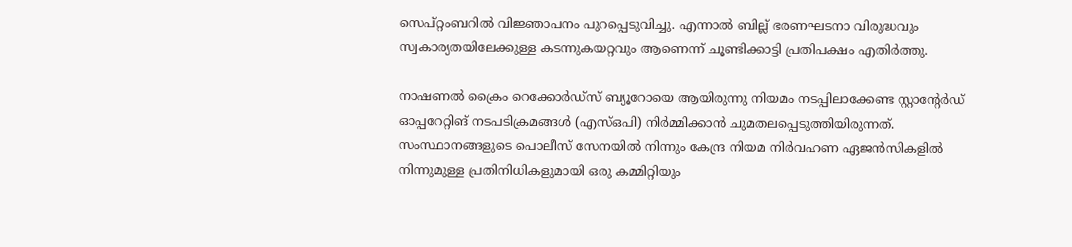സെപ്റ്റംബറില്‍ വിജ്ഞാപനം പുറപ്പെടുവിച്ചു. എന്നാല്‍ ബില്ല് ഭരണഘടനാ വിരുദ്ധവും സ്വകാര്യതയിലേക്കുള്ള കടന്നുകയറ്റവും ആണെന്ന് ചൂണ്ടിക്കാട്ടി പ്രതിപക്ഷം എതിര്‍ത്തു.

നാഷണല്‍ ക്രൈം റെക്കോര്‍ഡ്‌സ് ബ്യൂറോയെ ആയിരുന്നു നിയമം നടപ്പിലാക്കേണ്ട സ്റ്റാന്റേര്‍ഡ് ഓപ്പറേറ്റിങ് നടപടിക്രമങ്ങള്‍ (എസ്‌ഒപി) നിര്‍മ്മിക്കാന്‍ ചുമതലപ്പെടുത്തിയിരുന്നത്. സംസ്ഥാനങ്ങളുടെ പൊലീസ് സേനയില്‍ നിന്നും കേന്ദ്ര നിയമ നിര്‍വഹണ ഏജന്‍സികളില്‍ നിന്നുമുള്ള പ്രതിനിധികളുമായി ഒരു കമ്മിറ്റിയും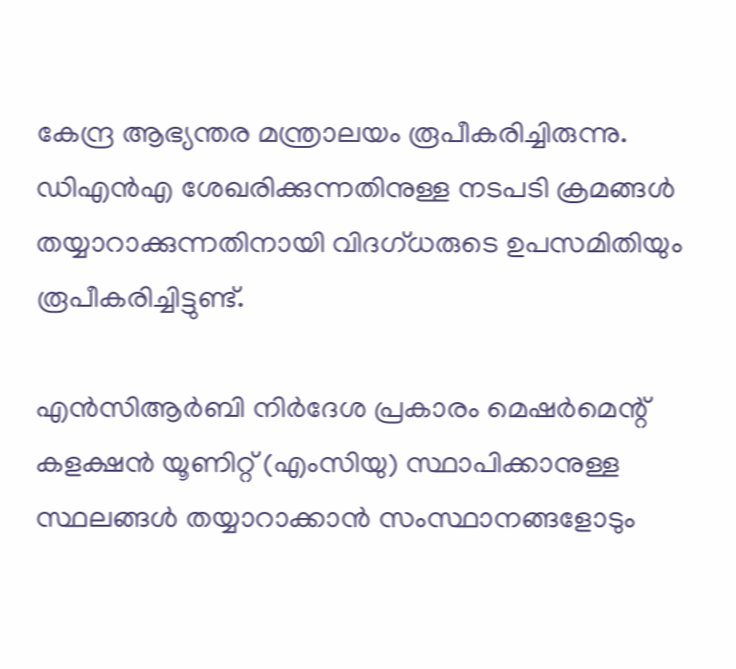കേന്ദ്ര ആഭ്യന്തര മന്ത്രാലയം രൂപീകരിച്ചിരുന്നു. ഡിഎന്‍എ ശേഖരിക്കുന്നതിനുള്ള നടപടി ക്രമങ്ങള്‍ തയ്യാറാക്കുന്നതിനായി വിദഗ്ധരുടെ ഉപസമിതിയും രൂപീകരിച്ചിട്ടുണ്ട്.

എന്‍സിആര്‍ബി നിര്‍ദേശ പ്രകാരം മെഷര്‍മെന്റ് കളക്ഷന്‍ യൂണിറ്റ് (എംസിയു) സ്ഥാപിക്കാനുള്ള സ്ഥലങ്ങള്‍ തയ്യാറാക്കാന്‍ സംസ്ഥാനങ്ങളോടും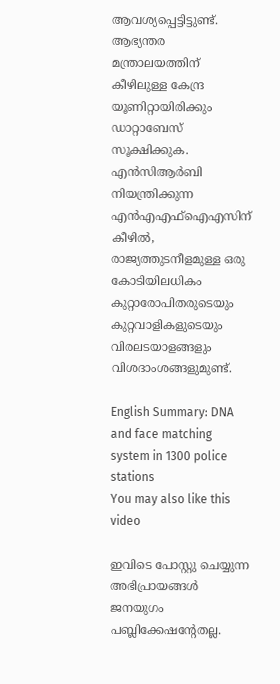ആവശ്യപ്പെട്ടിട്ടുണ്ട്. ആഭ്യന്തര മന്ത്രാലയത്തിന് കീഴിലുള്ള കേന്ദ്ര യൂണിറ്റായിരിക്കും ഡാറ്റാബേസ് സൂക്ഷിക്കുക.
എന്‍സിആര്‍ബി നിയന്ത്രിക്കുന്ന എന്‍എഎഫ്‌ഐഎസിന് കീഴില്‍, രാജ്യത്തുടനീളമുള്ള ഒരു കോടിയിലധികം കുറ്റാരോപിതരുടെയും കുറ്റവാളികളുടെയും വിരലടയാളങ്ങളും വിശദാംശങ്ങളുമുണ്ട്.

English Summary: DNA and face matching system in 1300 police stations
You may also like this video

ഇവിടെ പോസ്റ്റു ചെയ്യുന്ന അഭിപ്രായങ്ങള്‍ ജനയുഗം പബ്ലിക്കേഷന്റേതല്ല.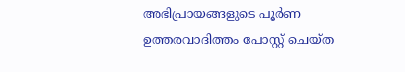അഭിപ്രായങ്ങളുടെ പൂര്‍ണ ഉത്തരവാദിത്തം പോസ്റ്റ് ചെയ്ത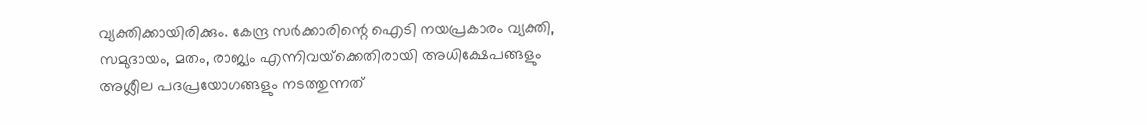വ്യക്തിക്കായിരിക്കും. കേന്ദ്ര സര്‍ക്കാരിന്റെ ഐടി നയപ്രകാരം വ്യക്തി, സമുദായം, മതം, രാജ്യം എന്നിവയ്‌ക്കെതിരായി അധിക്ഷേപങ്ങളും അശ്ലീല പദപ്രയോഗങ്ങളും നടത്തുന്നത്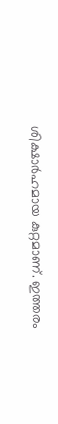ശിക്ഷാര്‍ഹമായ കുറ്റമാണ്. ഇത്തരം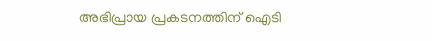അഭിപ്രായ പ്രകടനത്തിന് ഐടി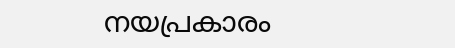നയപ്രകാരം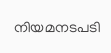നിയമനടപടി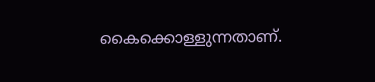കൈക്കൊള്ളുന്നതാണ്.